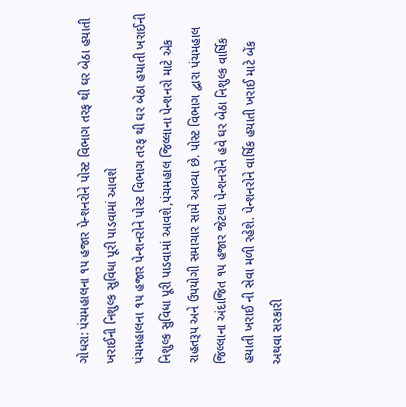ગોધરા: પંચમહાલના ૧૫ હજાર પેન્શનરોને પોસ્ટ વિભાગ તરફ થી ઘર બેઠા હયાતી ખરાઈની નિશુલ્ક સુવિધા પૂરી પાડવામાં આવશે
પંચમહાલના ૧૫ હજાર પેન્શનરોને પોસ્ટ વિભાગ તરફ થી ઘર બેઠા હયાતી ખરાઈની નિશુલ્ક સુવિધા પૂરી પાડવામાં આવશે,પંચમહાલ જિલ્લાના પેન્શનરો માટે એક રાહતરૂપ અને ઉપયોગી સમાચાર સામે આવ્યા છે. પોસ્ટ વિભાગ દ્વારા પંચમહાલ જિલ્લાના અંદાજિત ૧૫ હજાર જેટલા પેન્શનરોને હવે ઘર બેઠા નિશુલ્ક વાર્ષિક હયાતી ખરાઈ ની સેવા મળી રહેશે. પેન્શનરોને વાર્ષિક હયાતી ખરાઈ માટે બેંક અથવા સરકારી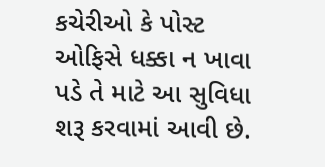કચેરીઓ કે પોસ્ટ ઓફિસે ધક્કા ન ખાવા પડે તે માટે આ સુવિધા શરૂ કરવામાં આવી છે.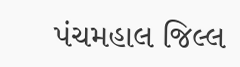પંચમહાલ જિલ્લ